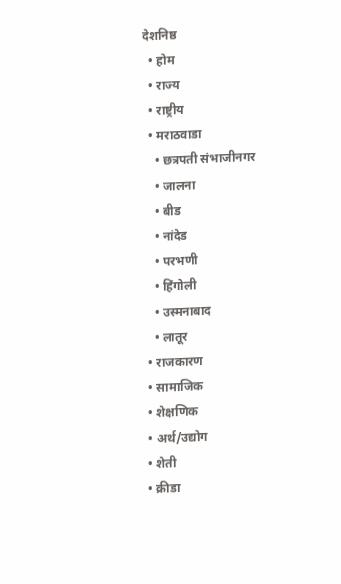देशनिष्ठ
  • होम
  • राज्य
  • राष्ट्रीय
  • मराठवाडा
    • छत्रपती संभाजीनगर
    • जालना
    • बीड
    • नांदेड
    • परभणी
    • हिंगोली
    • उस्मनाबाद
    • लातूर
  • राजकारण
  • सामाजिक
  • शेक्षणिक
  • अर्थ/उद्योग
  • शेती
  • क्रीडा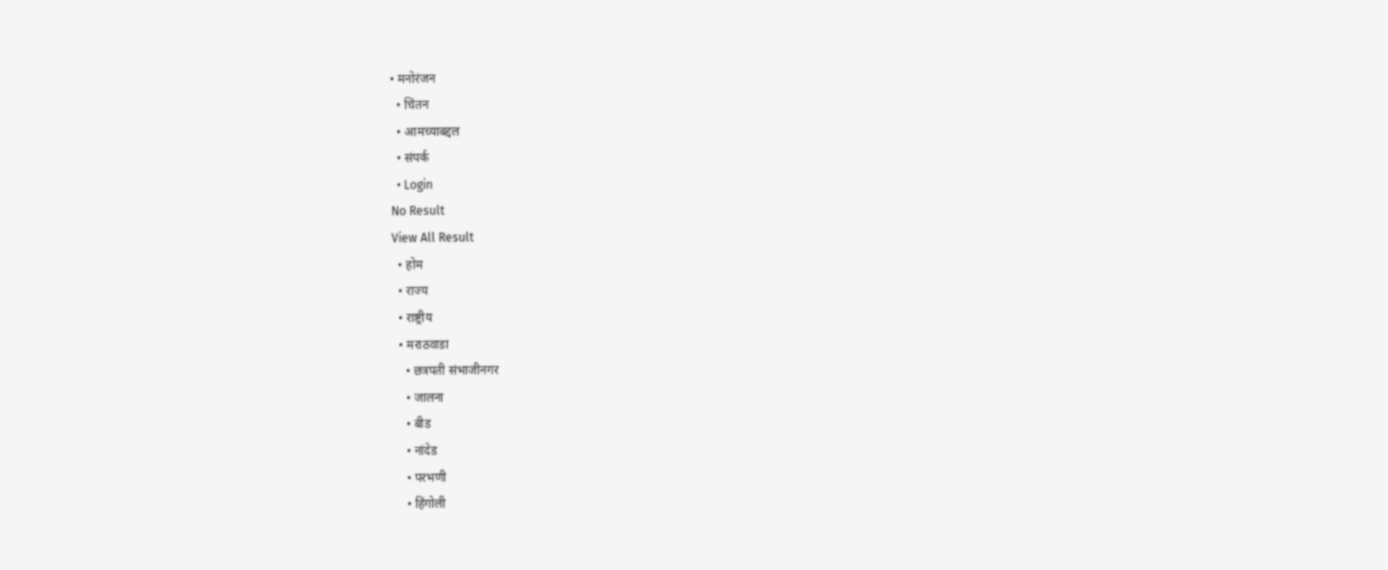• मनोरंजन
  • चिंतन
  • आमच्याबद्दल
  • संपर्क
  • Login
No Result
View All Result
  • होम
  • राज्य
  • राष्ट्रीय
  • मराठवाडा
    • छत्रपती संभाजीनगर
    • जालना
    • बीड
    • नांदेड
    • परभणी
    • हिंगोली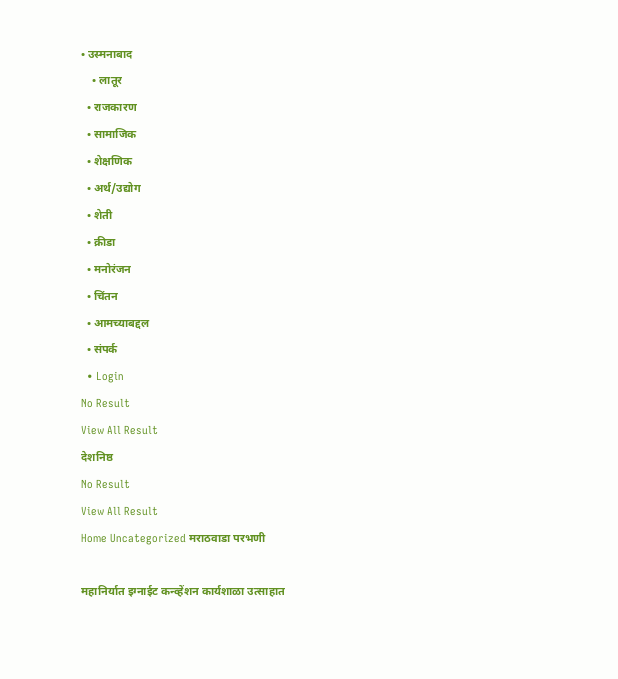• उस्मनाबाद
    • लातूर
  • राजकारण
  • सामाजिक
  • शेक्षणिक
  • अर्थ/उद्योग
  • शेती
  • क्रीडा
  • मनोरंजन
  • चिंतन
  • आमच्याबद्दल
  • संपर्क
  • Login
No Result
View All Result
देशनिष्ठ
No Result
View All Result
Home Uncategorized मराठवाडा परभणी

महानिर्यात इग्नाईट कन्व्हेंशन कार्यशाळा उत्साहात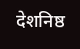देशनिष्ठ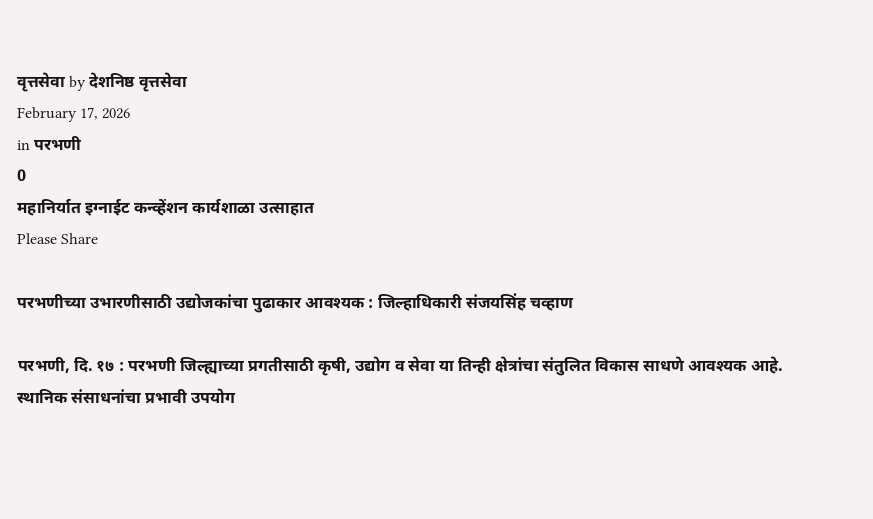वृत्तसेवा by देशनिष्ठ वृत्तसेवा
February 17, 2026
in परभणी
0
महानिर्यात इग्नाईट कन्व्हेंशन कार्यशाळा उत्साहात
Please Share

परभणीच्या उभारणीसाठी उद्योजकांचा पुढाकार आवश्यक : जिल्हाधिकारी संजयसिंह चव्हाण

परभणी, दि. १७ : परभणी जिल्ह्याच्या प्रगतीसाठी कृषी, उद्योग व सेवा या तिन्ही क्षेत्रांचा संतुलित विकास साधणे आवश्यक आहे. स्थानिक संसाधनांचा प्रभावी उपयोग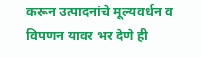करून उत्पादनांचे मूल्यवर्धन व विपणन यावर भर देणे ही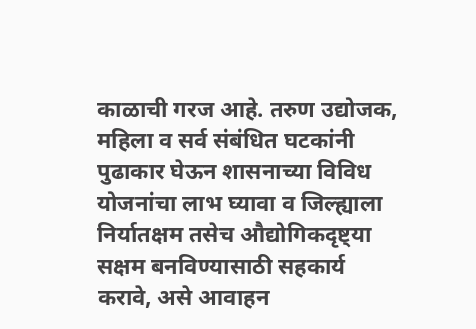काळाची गरज आहे. तरुण उद्योजक, महिला व सर्व संबंधित घटकांनी पुढाकार घेऊन शासनाच्या विविध योजनांचा लाभ घ्यावा व जिल्ह्याला निर्यातक्षम तसेच औद्योगिकदृष्ट्या सक्षम बनविण्यासाठी सहकार्य करावे, असे आवाहन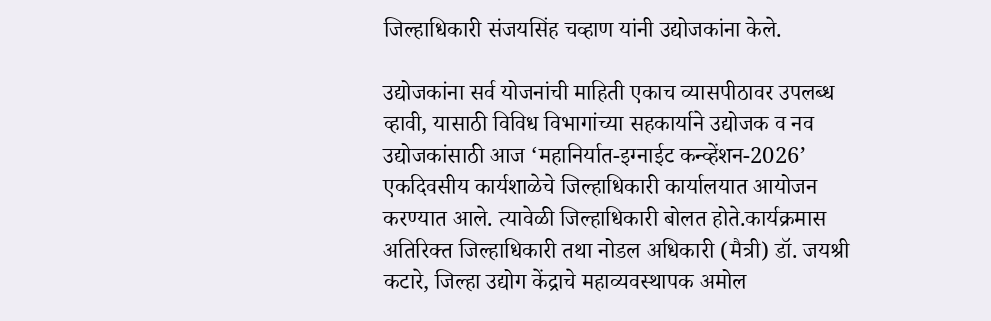जिल्हाधिकारी संजयसिंह चव्हाण यांनी उद्योजकांना केले.

उद्योजकांना सर्व योजनांची माहिती एकाच व्यासपीठावर उपलब्ध व्हावी, यासाठी विविध विभागांच्या सहकार्याने उद्योजक व नव उद्योजकांसाठी आज ‘महानिर्यात-इग्नाईट कन्व्हेंशन-2026’ एकदिवसीय कार्यशाळेचे जिल्हाधिकारी कार्यालयात आयोजन करण्यात आले. त्यावेळी जिल्हाधिकारी बोलत होते.कार्यक्रमास अतिरिक्त जिल्हाधिकारी तथा नोडल अधिकारी (मैत्री) डॉ. जयश्री कटारे, जिल्हा उद्योग केंद्राचे महाव्यवस्थापक अमोल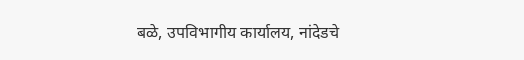बळे, उपविभागीय कार्यालय, नांदेडचे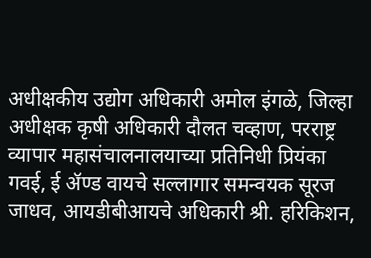अधीक्षकीय उद्योग अधिकारी अमोल इंगळे, जिल्हा अधीक्षक कृषी अधिकारी दौलत चव्हाण, परराष्ट्र व्यापार महासंचालनालयाच्या प्रतिनिधी प्रियंका गवई, ई ॲण्ड वायचे सल्लागार समन्वयक सूरज जाधव, आयडीबीआयचे अधिकारी श्री. हरिकिशन,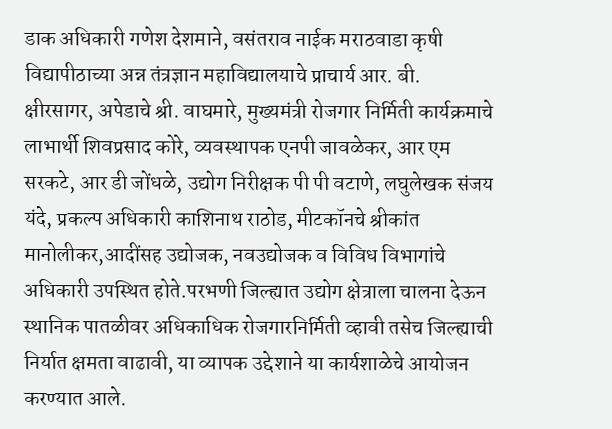डाक अधिकारी गणेश देशमाने, वसंतराव नाईक मराठवाडा कृषी विद्यापीठाच्या अन्न तंत्रज्ञान महाविद्यालयाचे प्राचार्य आर. बी. क्षीरसागर, अपेडाचे श्री. वाघमारे, मुख्यमंत्री रोजगार निर्मिती कार्यक्रमाचे लाभार्थी शिवप्रसाद कोरे, व्यवस्थापक एनपी जावळेकर, आर एम सरकटे, आर डी जोंधळे, उद्योग निरीक्षक पी पी वटाणे, लघुलेखक संजय यंदे, प्रकल्प अधिकारी काशिनाथ राठोड, मीटकॉनचे श्रीकांत मानोलीकर,आदींसह उद्योजक, नवउद्योजक व विविध विभागांचे अधिकारी उपस्थित होते.परभणी जिल्ह्यात उद्योग क्षेत्राला चालना देऊन स्थानिक पातळीवर अधिकाधिक रोजगारनिर्मिती व्हावी तसेच जिल्ह्याची निर्यात क्षमता वाढावी, या व्यापक उद्देशाने या कार्यशाळेचे आयोजन करण्यात आले.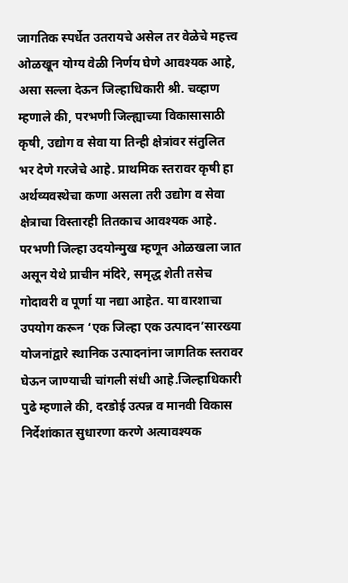जागतिक स्पर्धेत उतरायचे असेल तर वेळेचे महत्त्व ओळखून योग्य वेळी निर्णय घेणे आवश्यक आहे, असा सल्ला देऊन जिल्हाधिकारी श्री. चव्हाण म्हणाले की, परभणी जिल्ह्याच्या विकासासाठी कृषी, उद्योग व सेवा या तिन्ही क्षेत्रांवर संतुलित भर देणे गरजेचे आहे. प्राथमिक स्तरावर कृषी हा अर्थव्यवस्थेचा कणा असला तरी उद्योग व सेवा क्षेत्राचा विस्तारही तितकाच आवश्यक आहे. परभणी जिल्हा उदयोन्मुख म्हणून ओळखला जात असून येथे प्राचीन मंदिरे, समृद्ध शेती तसेच गोदावरी व पूर्णा या नद्या आहेत. या वारशाचा उपयोग करून ‘एक जिल्हा एक उत्पादन’सारख्या योजनांद्वारे स्थानिक उत्पादनांना जागतिक स्तरावर घेऊन जाण्याची चांगली संधी आहे.जिल्हाधिकारी पुढे म्हणाले की, दरडोई उत्पन्न व मानवी विकास निर्देशांकात सुधारणा करणे अत्यावश्यक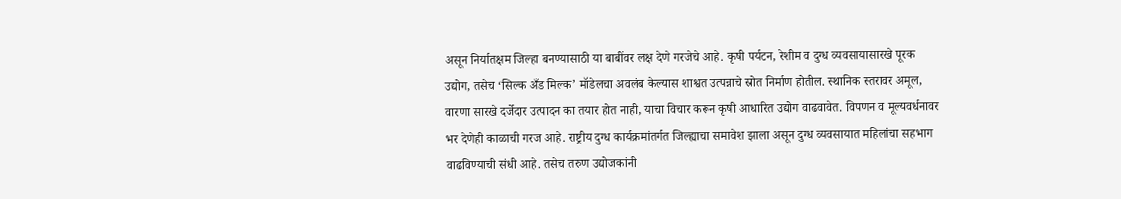असून निर्यातक्षम जिल्हा बनण्यासाठी या बाबींवर लक्ष देणे गरजेचे आहे. कृषी पर्यटन, रेशीम व दुग्ध व्यवसायासारखे पूरक उद्योग, तसेच ‘सिल्क अँड मिल्क’ मॉडेलचा अवलंब केल्यास शाश्वत उत्पन्नाचे स्रोत निर्माण होतील. स्थानिक स्तरावर अमूल, वारणा सारखे दर्जेदार उत्पादन का तयार होत नाही, याचा विचार करून कृषी आधारित उद्योग वाढवावेत. विपणन व मूल्यवर्धनावर भर देणेही काळाची गरज आहे. राष्ट्रीय दुग्ध कार्यक्रमांतर्गत जिल्ह्याचा समावेश झाला असून दुग्ध व्यवसायात महिलांचा सहभाग वाढविण्याची संधी आहे. तसेच तरुण उद्योजकांनी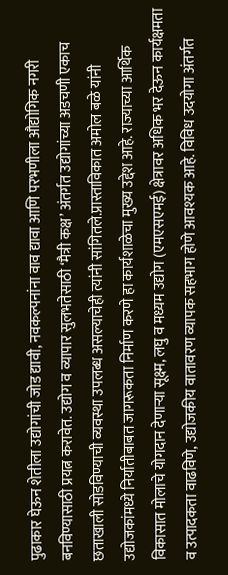पुढाकार घेऊन शेतीला उद्योगांची जोड द्यावी, नवकल्पनांना वाव द्यावा आणि परभणीला औद्योगिक नगरी बनविण्यासाठी प्रयत्न करावेत. उद्योग व व्यापार सुलभतेसाठी ‘मैत्री कक्ष’ अंतर्गत उद्योगांच्या अडचणी एकाच छताखाली सोडविण्याची व्यवस्था उपलब्ध असल्याचेही त्यांनी सांगितले.प्रास्ताविकात अमोल बळे यांनी उद्योजकांमध्ये निर्यातीबाबत जागरूकता निर्माण करणे हा कार्यशाळेचा मुख्य उद्देश आहे. राज्याच्या आर्थिक विकासात मोलाचे योगदान देणाऱ्या सूक्ष्म, लघु व मध्यम उद्योग (एमएसएमई) क्षेत्रावर अधिक भर देऊन कार्यक्षमता व उत्पादकता वाढविणे, उद्योजकीय वातावरण व्यापक सहभाग होणे आवश्यक आहे. विविध उदयोगा अंतर्गत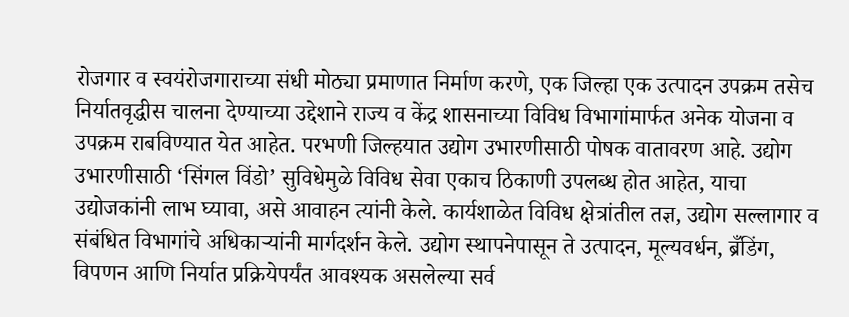रोजगार व स्वयंरोजगाराच्या संधी मोठ्या प्रमाणात निर्माण करणे, एक जिल्हा एक उत्पादन उपक्रम तसेच निर्यातवृद्धीस चालना देण्याच्या उद्देशाने राज्य व केंद्र शासनाच्या विविध विभागांमार्फत अनेक योजना व उपक्रम राबविण्यात येत आहेत. परभणी जिल्हयात उद्योग उभारणीसाठी पोषक वातावरण आहे. उद्योग उभारणीसाठी ‘सिंगल विंडो’ सुविधेमुळे विविध सेवा एकाच ठिकाणी उपलब्ध होत आहेत, याचा उद्योजकांनी लाभ घ्यावा, असे आवाहन त्यांनी केले. कार्यशाळेत विविध क्षेत्रांतील तज्ञ, उद्योग सल्लागार व संबंधित विभागांचे अधिकाऱ्यांनी मार्गदर्शन केले. उद्योग स्थापनेपासून ते उत्पादन, मूल्यवर्धन, ब्रँडिंग, विपणन आणि निर्यात प्रक्रियेपर्यंत आवश्यक असलेल्या सर्व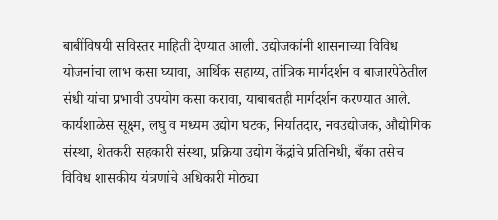बाबींविषयी सविस्तर माहिती देण्यात आली. उद्योजकांनी शासनाच्या विविध योजनांचा लाभ कसा घ्यावा, आर्थिक सहाय्य, तांत्रिक मार्गदर्शन व बाजारपेठेतील संधी यांचा प्रभावी उपयोग कसा करावा, याबाबतही मार्गदर्शन करण्यात आले. कार्यशाळेस सूक्ष्म, लघु व मध्यम उद्योग घटक, निर्यातदार, नवउद्योजक, औद्योगिक संस्था, शेतकरी सहकारी संस्था, प्रक्रिया उद्योग केंद्रांचे प्रतिनिधी, बँका तसेच विविध शासकीय यंत्रणांचे अधिकारी मोठ्या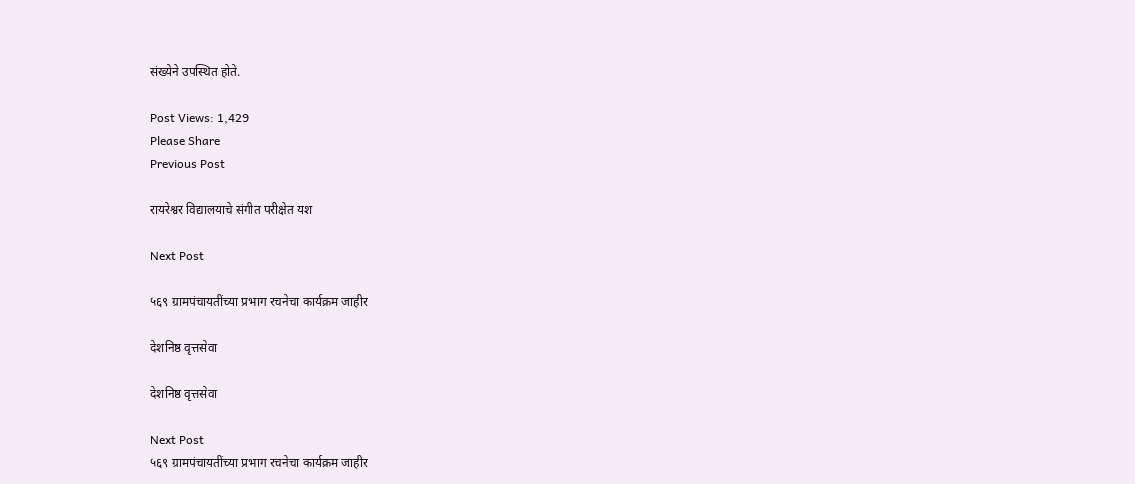संख्येने उपस्थित होते.

Post Views: 1,429
Please Share
Previous Post

रायरेश्वर विद्यालयाचे संगीत परीक्षेत यश

Next Post

५६९ ग्रामपंचायतींच्या प्रभाग रचनेचा कार्यक्रम जाहीर

देशनिष्ठ वृत्तसेवा

देशनिष्ठ वृत्तसेवा

Next Post
५६९ ग्रामपंचायतींच्या प्रभाग रचनेचा कार्यक्रम जाहीर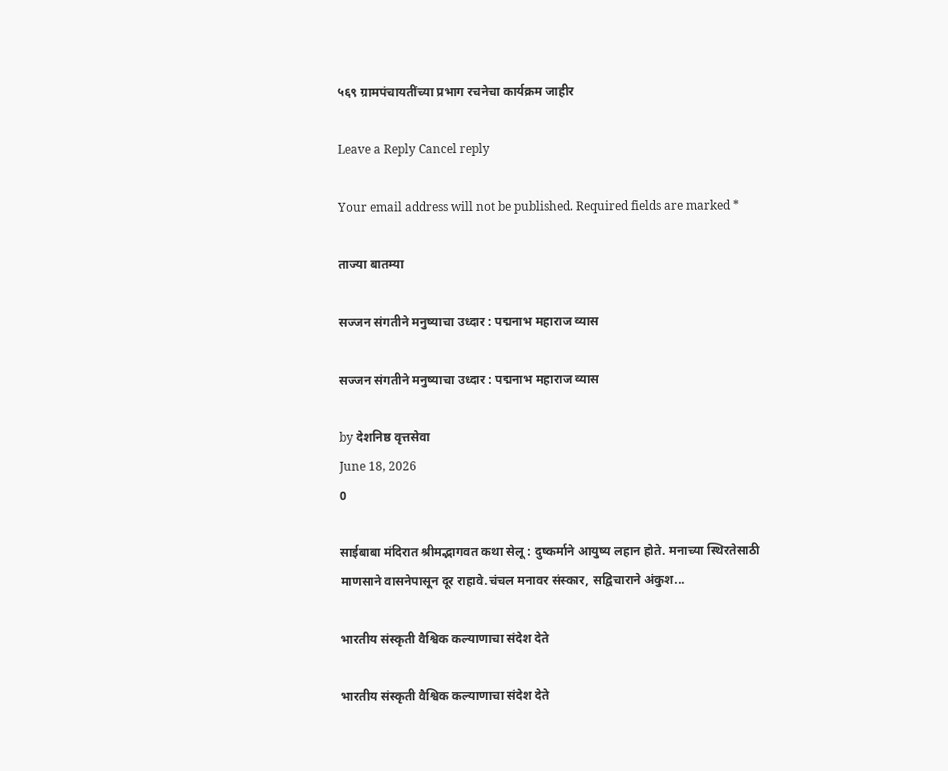५६९ ग्रामपंचायतींच्या प्रभाग रचनेचा कार्यक्रम जाहीर

Leave a Reply Cancel reply

Your email address will not be published. Required fields are marked *

ताज्या बातम्या

सज्जन संगतीने मनुष्याचा उध्दार : पद्मनाभ महाराज व्यास

सज्जन संगतीने मनुष्याचा उध्दार : पद्मनाभ महाराज व्यास

by देशनिष्ठ वृत्तसेवा
June 18, 2026
0

साईबाबा मंदिरात श्रीमद्भागवत कथा सेलू : दुष्कर्माने आयुष्य लहान होते. मनाच्या स्थिरतेसाठी माणसाने वासनेपासून दूर राहावे.चंचल मनावर संस्कार, सद्विचाराने अंकुश...

भारतीय संस्कृती वैश्विक कल्याणाचा संदेश देते

भारतीय संस्कृती वैश्विक कल्याणाचा संदेश देते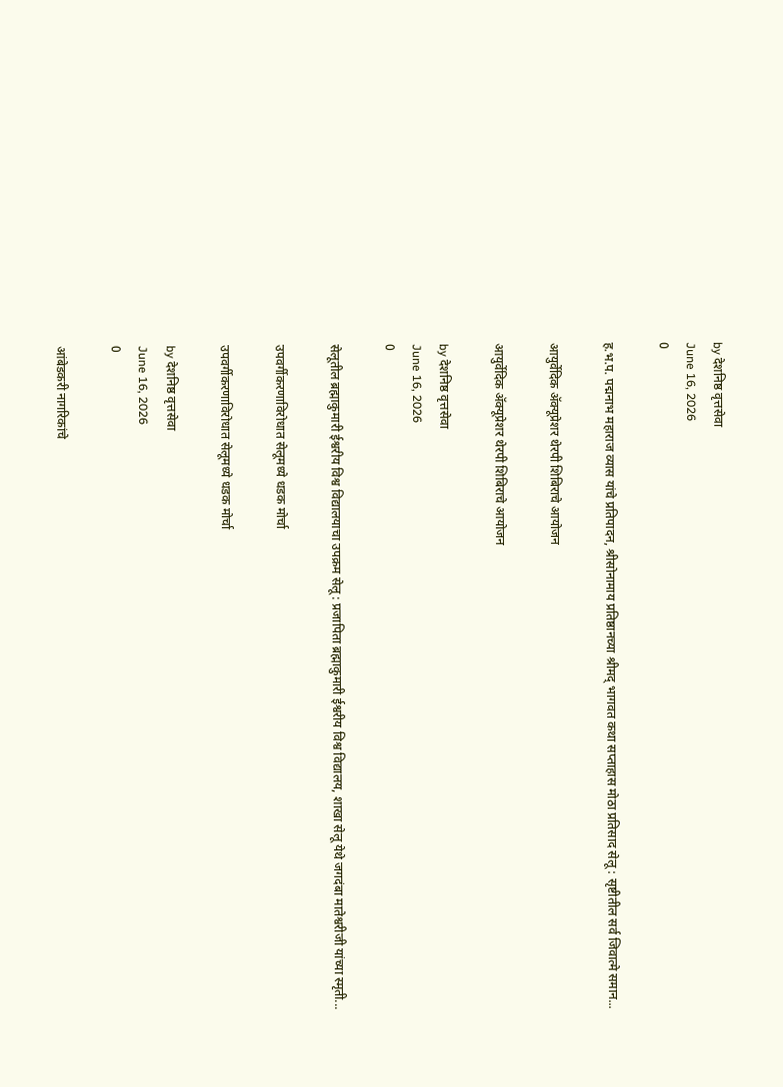by देशनिष्ठ वृत्तसेवा
June 16, 2026
0

ह.भ.प. पद्मनाभ महाराज व्यास यांचे प्रतिपादन, श्रीसोनामाय प्रतिष्ठानच्या श्रीमद् भागवत कथा सप्ताहास मोठा प्रतिसाद सेलू : सृष्टीतील सर्व जिवात्मे समान...

आयुर्वेदिक ॲक्यूप्रेशर थेरपी शिबिराचे आयोजन

आयुर्वेदिक ॲक्यूप्रेशर थेरपी शिबिराचे आयोजन

by देशनिष्ठ वृत्तसेवा
June 16, 2026
0

सेलूतील ब्रह्माकुमारी ईश्वरीय विश्व विद्यालयाचा उपक्रम सेलू : प्रजापिता ब्रह्माकुमारी ईश्वरीय विश्व विद्यालय, शाखा सेलू येथे जगदंबा मातेश्वरीजी यांच्या स्मृती...

उपवर्गीकरणाविरोधात सेलूमध्ये धडक मोर्चा

उपवर्गीकरणाविरोधात सेलूमध्ये धडक मोर्चा

by देशनिष्ठ वृत्तसेवा
June 16, 2026
0

आंबेडकरी नागरिकांचे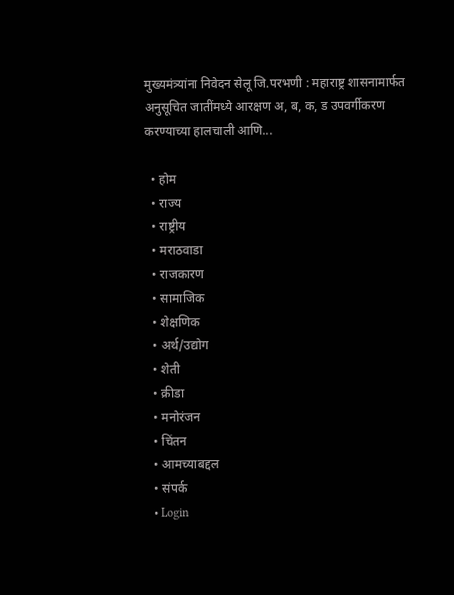मुख्यमंत्र्यांना निवेदन सेलू जि.परभणी : महाराष्ट्र शासनामार्फत अनुसूचित जातींमध्ये आरक्षण अ, ब, क, ड उपवर्गीकरण करण्याच्या हालचाली आणि...

  • होम
  • राज्य
  • राष्ट्रीय
  • मराठवाडा
  • राजकारण
  • सामाजिक
  • शेक्षणिक
  • अर्थ/उद्योग
  • शेती
  • क्रीडा
  • मनोरंजन
  • चिंतन
  • आमच्याबद्दल
  • संपर्क
  • Login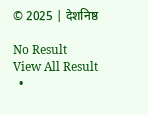© 2025 | देशनिष्ठ

No Result
View All Result
  •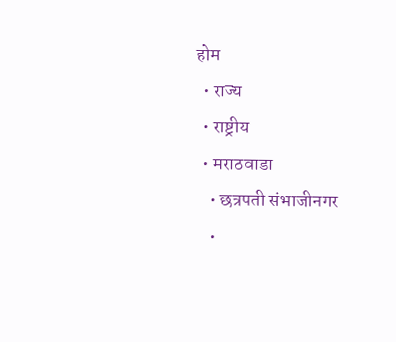होम
  • राज्य
  • राष्ट्रीय
  • मराठवाडा
    • छत्रपती संभाजीनगर
    •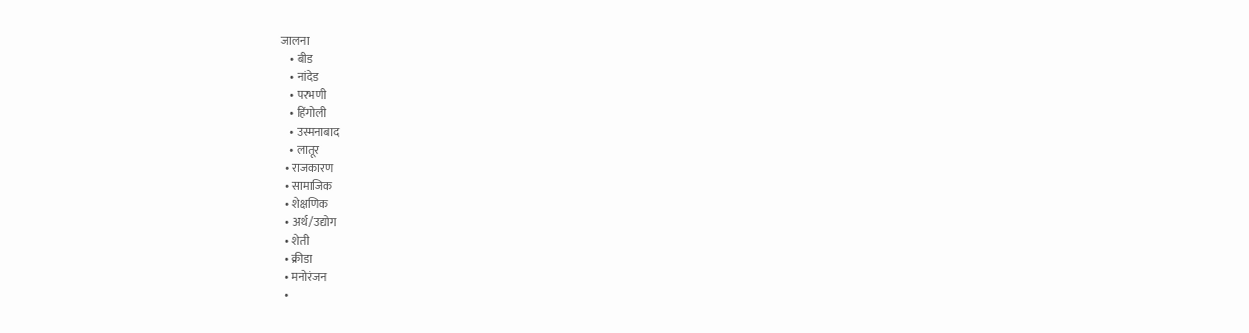जालना
    • बीड
    • नांदेड
    • परभणी
    • हिंगोली
    • उस्मनाबाद
    • लातूर
  • राजकारण
  • सामाजिक
  • शेक्षणिक
  • अर्थ/उद्योग
  • शेती
  • क्रीडा
  • मनोरंजन
  •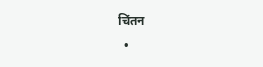चिंतन
  •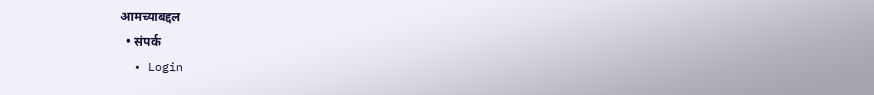आमच्याबद्दल
  • संपर्क
  • Login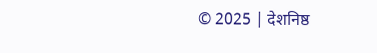© 2025 | देशनिष्ठ